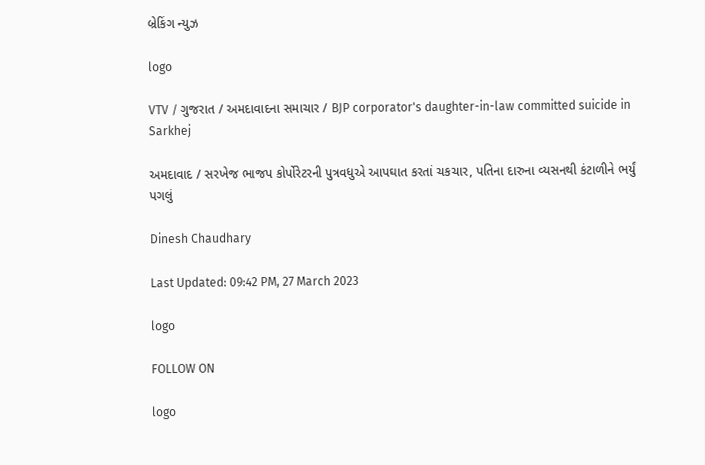બ્રેકિંગ ન્યુઝ

logo

VTV / ગુજરાત / અમદાવાદના સમાચાર / BJP corporator's daughter-in-law committed suicide in Sarkhej

અમદાવાદ / સરખેજ ભાજપ કોર્પોરેટરની પુત્રવધુએ આપઘાત કરતાં ચકચાર, પતિના દારુના વ્યસનથી કંટાળીને ભર્યું પગલું

Dinesh Chaudhary

Last Updated: 09:42 PM, 27 March 2023

logo

FOLLOW ON

logo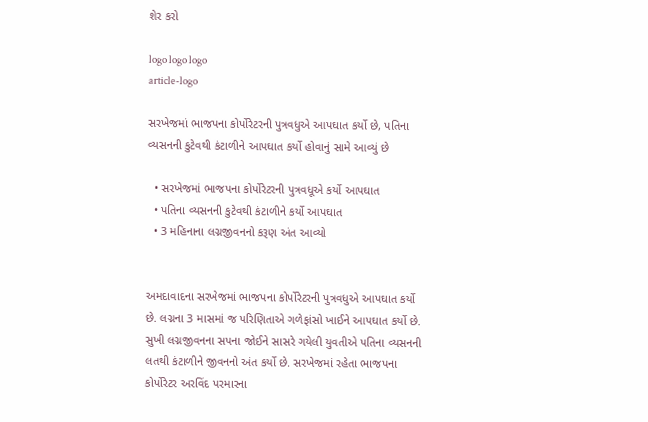શેર કરો

logo logo logo
article-logo

સરખેજમાં ભાજપના કોર્પોરેટરની પુત્રવધુએ આપઘાત કર્યો છે, પતિના વ્યસનની કુટેવથી કંટાળીને આપઘાત કર્યો હોવાનું સામે આવ્યું છે

  • સરખેજમાં ભાજપના કોર્પોરેટરની પુત્રવધૂએ કર્યો આપઘાત
  • પતિના વ્યસનની કુટેવથી કંટાળીને કર્યો આપઘાત
  • 3 મહિનાના લગ્નજીવનનો કરૂણ અંત આવ્યો


અમદાવાદના સરખેજમાં ભાજપના કોર્પોરેટરની પુત્રવધુએ આપઘાત કર્યો છે. લગ્નના 3 માસમાં જ પરિણિતાએ ગળેફાંસો ખાઈને આપઘાત કર્યો છે. સુખી લગ્નજીવનના સપના જોઈને સાસરે ગયેલી યુવતીએ પતિના વ્યસનની લતથી કંટાળીને જીવનનો અંત કર્યો છે. સરખેજમાં રહેતા ભાજપના કોર્પોરેટર અરવિંદ પરમારના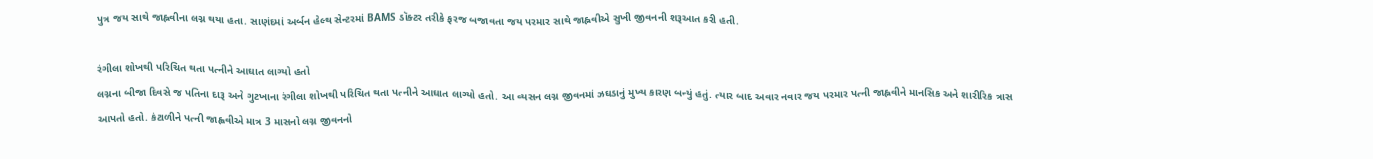પુત્ર જય સાથે જાહ્નવીના લગ્ન થયા હતા. સાણંદમાં અર્બન હેલ્થ સેન્ટરમાં BAMS ડૉક્ટર તરીકે ફરજ બજાવતા જય પરમાર સાથે જાહ્નવીએ સુખી જીવનની શરૂઆત કરી હતી.

રંગીલા શોખથી પરિચિત થતા પત્નીને આઘાત લાગ્યો હતો
લગ્નના બીજા દિવસે જ પતિના દારૂ અને ગુટખાના રંગીલા શોખથી પરિચિત થતા પત્નીને આઘાત લાગ્યો હતો. આ વ્યસન લગ્ન જીવનમાં ઝઘડાનું મુખ્ય કારણ બન્યું હતું. ત્યાર બાદ અવાર નવાર જય પરમાર પત્ની જાહ્નવીને માનસિક અને શારીરિક ત્રાસ આપતો હતો. કંટાળીને પત્ની જાહ્વવીએ માત્ર 3 માસનો લગ્ન જીવનનો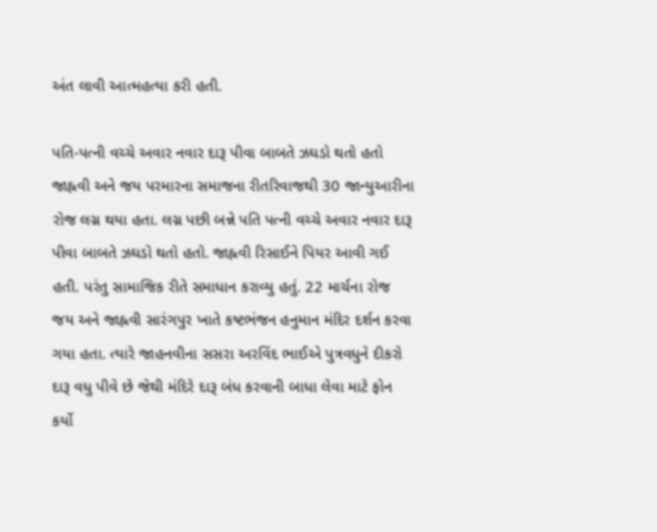અંત લાવી આત્મહત્યા કરી હતી.

પતિ-પત્ની વચ્ચે અવાર નવાર દારૂ પીવા બાબતે ઝઘડો થતો હતો
જાહ્નવી અને જય પરમારના સમાજના રીતરિવાજથી 30 જાન્યુઆરીના રોજ લગ્ન થયા હતા. લગ્ન પછી બન્ને પતિ પત્ની વચ્ચે અવાર નવાર દારૂ પીવા બાબતે ઝઘડો થતો હતો. જાહ્નવી રિસાઈને પિયર આવી ગઈ હતી. પરંતુ સામાજિક રીતે સમાધાન કરાવ્યુ હતું. 22 માર્ચના રોજ જય અને જાહ્નવી સારંગપુર ખાતે કષ્ટભંજન હનુમાન મંદિર દર્શન કરવા ગયા હતા. ત્યારે જાહનવીના સસરા અરવિંદ ભાઈએ પુત્રવધુને દીકરો દારૂ વધુ પીવે છે જેથી મંદિરે દારૂ બંધ કરવાની બાધા લેવા માટે ફોન કર્યો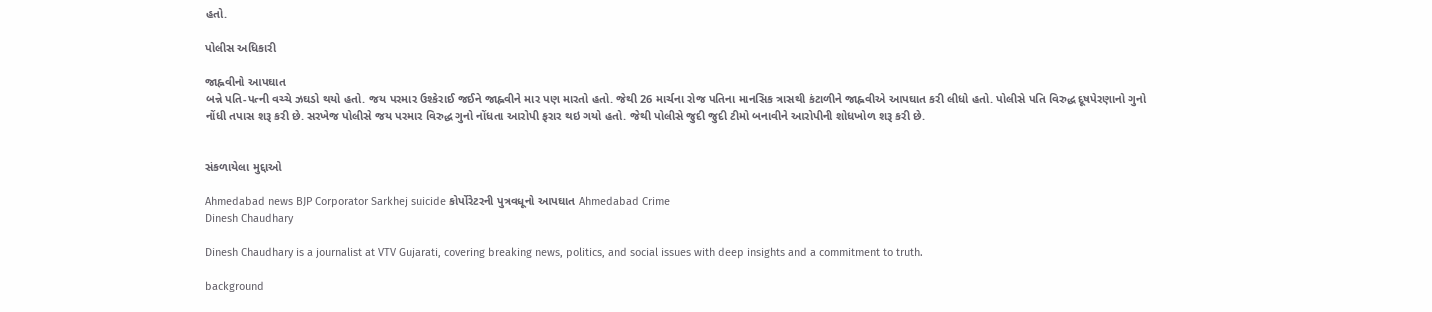હતો.

પોલીસ અધિકારી

જાહ્નવીનો આપઘાત
બન્ને પતિ-પત્ની વચ્ચે ઝઘડો થયો હતો. જય પરમાર ઉશ્કેરાઈ જઈને જાહ્નવીને માર પણ મારતો હતો. જેથી 26 માર્ચના રોજ પતિના માનસિક ત્રાસથી કંટાળીને જાહ્નવીએ આપઘાત કરી લીધો હતો. પોલીસે પતિ વિરુદ્ધ દૂષપેરણાનો ગુનો નોંધી તપાસ શરૂ કરી છે. સરખેજ પોલીસે જય પરમાર વિરુદ્ધ ગુનો નોંધતા આરોપી ફરાર થઇ ગયો હતો. જેથી પોલીસે જુદી જુદી ટીમો બનાવીને આરોપીની શોધખોળ શરૂ કરી છે.


સંકળાયેલા મુદ્દાઓ

Ahmedabad news BJP Corporator Sarkhej suicide કોર્પોરેટરની પુત્રવધૂનો આપઘાત Ahmedabad Crime
Dinesh Chaudhary

Dinesh Chaudhary is a journalist at VTV Gujarati, covering breaking news, politics, and social issues with deep insights and a commitment to truth.

background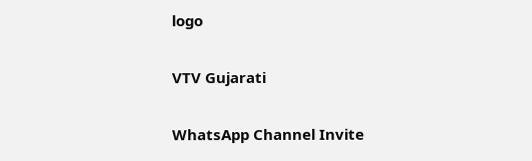logo

VTV Gujarati

WhatsApp Channel Invite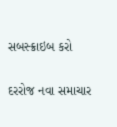સબસ્ક્રાઇબ કરો

દરરોજ નવા સમાચાર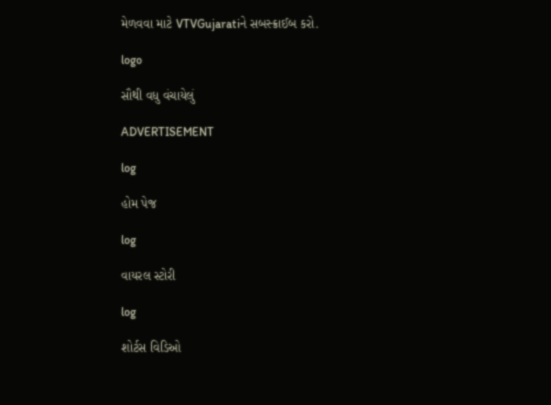મેળવવા માટે VTVGujaratiને સબસ્ક્રાઈબ કરો.

logo

સૌથી વધુ વંચાયેલું

ADVERTISEMENT

log

હોમ પેજ

log

વાયરલ સ્ટોરી

log

શોર્ટસ વિડિઓ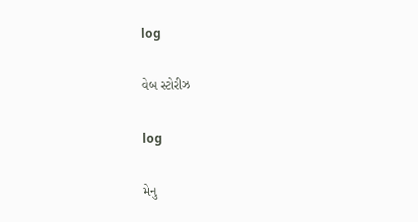log

વેબ સ્ટોરીઝ

log

મેનુ